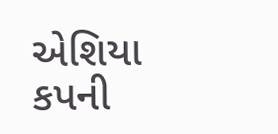એશિયા કપની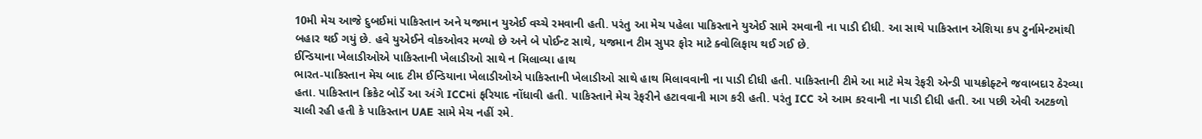10મી મેચ આજે દુબઈમાં પાકિસ્તાન અને યજમાન યુએઈ વચ્ચે રમવાની હતી. પરંતુ આ મેચ પહેલા પાકિસ્તાને યુએઈ સામે રમવાની ના પાડી દીધી. આ સાથે પાકિસ્તાન એશિયા કપ ટુર્નામેન્ટમાંથી બહાર થઈ ગયું છે. હવે યુએઈને વોકઓવર મળ્યો છે અને બે પોઈન્ટ સાથે, યજમાન ટીમ સુપર ફોર માટે ક્વોલિફાય થઈ ગઈ છે.
ઈન્ડિયાના ખેલાડીઓએ પાકિસ્તાની ખેલાડીઓ સાથે ન મિલાવ્યા હાથ
ભારત-પાકિસ્તાન મેચ બાદ ટીમ ઈન્ડિયાના ખેલાડીઓએ પાકિસ્તાની ખેલાડીઓ સાથે હાથ મિલાવવાની ના પાડી દીધી હતી. પાકિસ્તાની ટીમે આ માટે મેચ રેફરી એન્ડી પાયક્રોફ્ટને જવાબદાર ઠેરવ્યા હતા. પાકિસ્તાન ક્રિકેટ બોર્ડે આ અંગે ICCમાં ફરિયાદ નોંધાવી હતી. પાકિસ્તાને મેચ રેફરીને હટાવવાની માગ કરી હતી. પરંતુ ICC એ આમ કરવાની ના પાડી દીધી હતી. આ પછી એવી અટકળો ચાલી રહી હતી કે પાકિસ્તાન UAE સામે મેચ નહીં રમે.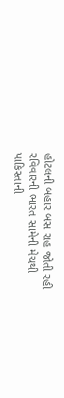હોટલની બહાર બસ રાહ જોતી રહી
રવિવારની ભારત સામેની મેચથી પાકિસ્તાની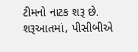ટીમનો નાટક શરૂ છે. શરૂઆતમાં, પીસીબીએ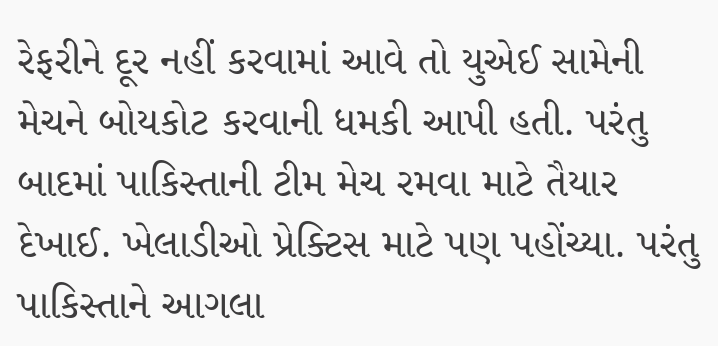રેફરીને દૂર નહીં કરવામાં આવે તો યુએઈ સામેની મેચને બોયકોટ કરવાની ધમકી આપી હતી. પરંતુ બાદમાં પાકિસ્તાની ટીમ મેચ રમવા માટે તૈયાર દેખાઈ. ખેલાડીઓ પ્રેક્ટિસ માટે પણ પહોંચ્યા. પરંતુ પાકિસ્તાને આગલા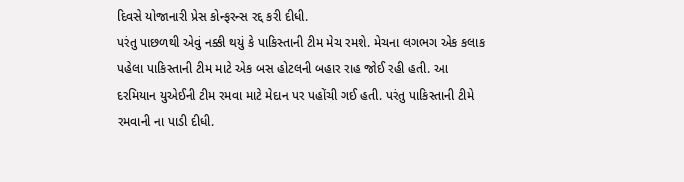દિવસે યોજાનારી પ્રેસ કોન્ફરન્સ રદ્દ કરી દીધી.
પરંતુ પાછળથી એવું નક્કી થયું કે પાકિસ્તાની ટીમ મેચ રમશે. મેચના લગભગ એક કલાક પહેલા પાકિસ્તાની ટીમ માટે એક બસ હોટલની બહાર રાહ જોઈ રહી હતી. આ દરમિયાન યુએઈની ટીમ રમવા માટે મેદાન પર પહોંચી ગઈ હતી. પરંતુ પાકિસ્તાની ટીમે રમવાની ના પાડી દીધી.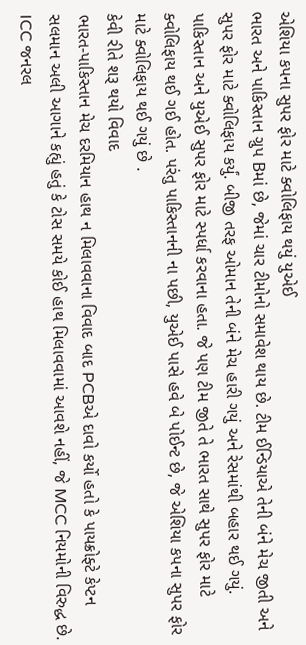એશિયા કપના સુપર ફોર માટે ક્વોલિફાય થયું યુએઈ
ભારત અને પાકિસ્તાન ગ્રુપ Bમાં છે, જેમાં ચાર ટીમોનો સમાવેશ થાય છે. ટીમ ઈન્ડિયાએ તેની બંને મેચ જીતી અને સુપર ફોર માટે ક્વોલિફાય કર્યું. બીજી તરફ ઓમાન તેની બંને મેચ હારી ગયું અને રેસમાંથી બહાર થઈ ગયું. પાકિસ્તાન અને યુએઈ સુપર ફોર માટે સ્પર્ધા કરવાના હતા. જે પણ ટીમ જીતે તે ભારત સાથે સુપર ફોર માટે ક્વોલિફાય થઈ ગઈ હોત. પરંતુ પાકિસ્તાનની ના પછી, યુએઈ પાસે હવે બે પોઈન્ટ છે, જે એશિયા કપના સુપર ફોર માટે ક્વોલિફાય થઈ ગયું છે .
કેવી રીતે શરૂ થયો વિવાદ
ભારત-પાકિસ્તાન મેચ દરમિયાન હાથ ન મિલાવવાના વિવાદ બાદ PCBએ દાવો કર્યો હતો કે પાયક્રોફ્ટે કેપ્ટન સલમાન અલી આગાને કહ્યું હતું કે ટોસ સમયે કોઈ હાથ મિલાવવામાં આવશે નહીં, જે MCC નિયમોની વિરુદ્ધ છે. ICC જનરલ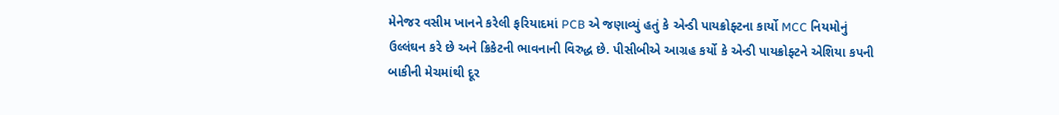મેનેજર વસીમ ખાનને કરેલી ફરિયાદમાં PCB એ જણાવ્યું હતું કે એન્ડી પાયક્રોફ્ટના કાર્યો MCC નિયમોનું ઉલ્લંઘન કરે છે અને ક્રિકેટની ભાવનાની વિરુદ્ધ છે. પીસીબીએ આગ્રહ કર્યો કે એન્ડી પાયક્રોફ્ટને એશિયા કપની બાકીની મેચમાંથી દૂર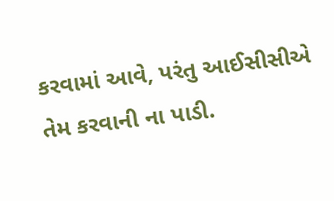કરવામાં આવે, પરંતુ આઈસીસીએ તેમ કરવાની ના પાડી.